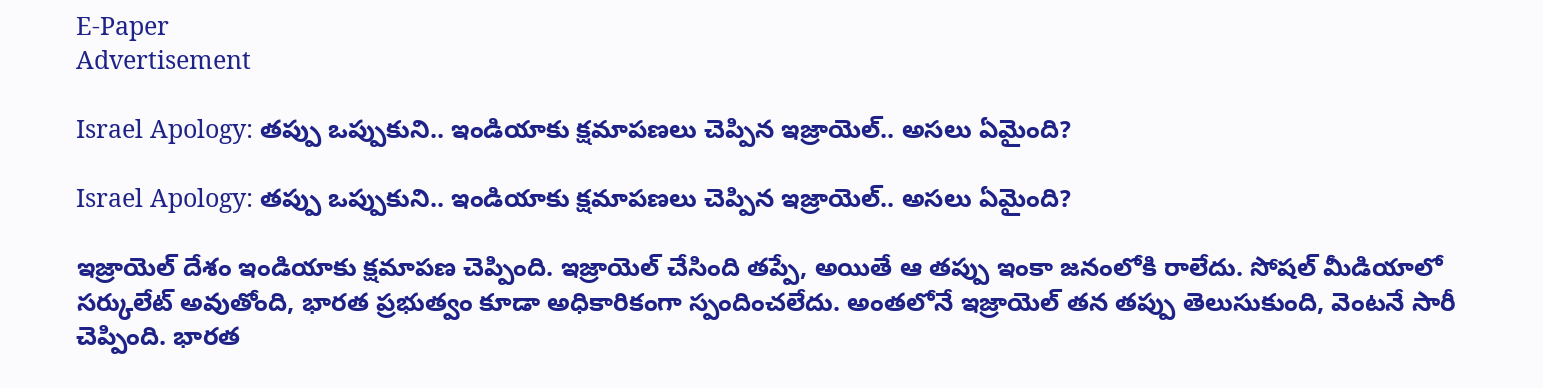E-Paper
Advertisement

Israel Apology: తప్పు ఒప్పుకుని.. ఇండియాకు క్షమాపణలు చెప్పిన ఇజ్రాయెల్.. అసలు ఏమైంది?

Israel Apology: తప్పు ఒప్పుకుని.. ఇండియాకు క్షమాపణలు చెప్పిన ఇజ్రాయెల్.. అసలు ఏమైంది?

ఇజ్రాయెల్ దేశం ఇండియాకు క్షమాపణ చెప్పింది. ఇజ్రాయెల్ చేసింది తప్పే, అయితే ఆ తప్పు ఇంకా జనంలోకి రాలేదు. సోషల్ మీడియాలో సర్కులేట్ అవుతోంది, భారత ప్రభుత్వం కూడా అధికారికంగా స్పందించలేదు. అంతలోనే ఇజ్రాయెల్ తన తప్పు తెలుసుకుంది, వెంటనే సారీ చెప్పింది. భారత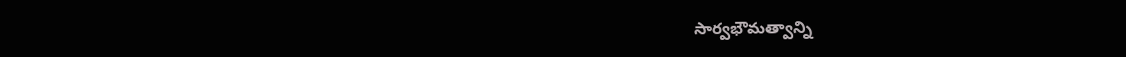సార్వభౌమత్వాన్ని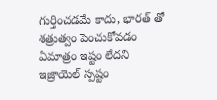గుర్తించడమే కాదు, భారత్ తో శత్రుత్వం పెంచుకోవడం ఏమాత్రం ఇష్టం లేదని ఇజ్రాయెల్ స్పష్టం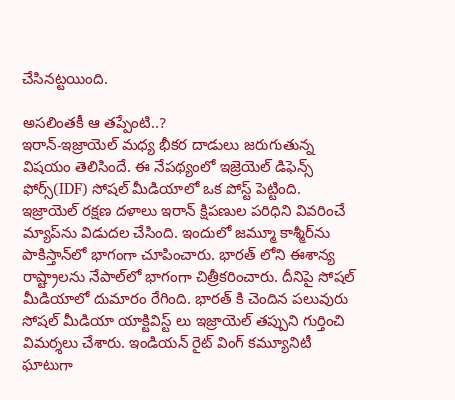చేసినట్టయింది.

అసలింతకీ ఆ తప్పేంటి..?
ఇరాన్-ఇజ్రాయెల్ మధ్య భీకర దాడులు జరుగుతున్న విషయం తెలిసిందే. ఈ నేపథ్యంలో ఇజ్రెయెల్ డిఫెన్స్ ఫోర్స్(IDF) సోషల్ మీడియాలో ఒక పోస్ట్ పెట్టింది. ఇజ్రాయెల్ రక్షణ దళాలు ఇరాన్ క్షిపణుల పరిధిని వివరించే మ్యాప్‌ను విడుదల చేసింది. ఇందులో జమ్మూ కాశ్మీర్‌ను పాకిస్తాన్‌లో భాగంగా చూపించారు. భారత్ లోని ఈశాన్య రాష్ట్రాలను నేపాల్‌లో భాగంగా చిత్రీకరించారు. దీనిపై సోషల్ మీడియాలో దుమారం రేగింది. భారత్ కి చెందిన పలువురు సోషల్ మీడియా యాక్టివిస్ట్ లు ఇజ్రాయెల్ తప్పుని గుర్తించి విమర్శలు చేశారు. ఇండియన్ రైట్ వింగ్ కమ్యూనిటీ ఘాటుగా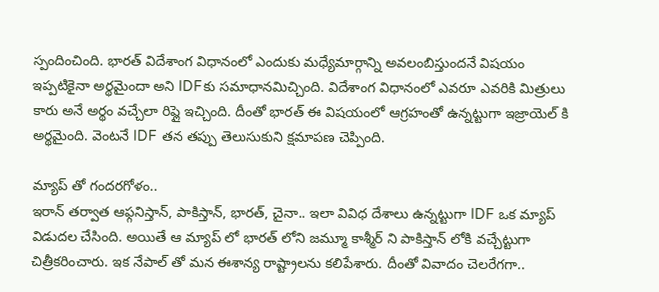స్పందించింది. భారత్ విదేశాంగ విధానంలో ఎందుకు మధ్యేమార్గాన్ని అవలంబిస్తుందనే విషయం ఇప్పటికైనా అర్థమైందా అని IDFకు సమాధానమిచ్చింది. విదేశాంగ విధానంలో ఎవరూ ఎవరికి మిత్రులు కారు అనే అర్థం వచ్చేలా రిప్లై ఇచ్చింది. దీంతో భారత్ ఈ విషయంలో ఆగ్రహంతో ఉన్నట్టుగా ఇజ్రాయెల్ కి అర్థమైంది. వెంటనే IDF తన తప్పు తెలుసుకుని క్షమాపణ చెప్పింది.

మ్యాప్ తో గందరగోళం..
ఇరాన్ తర్వాత ఆఫ్గనిస్తాన్, పాకిస్తాన్, భారత్, చైనా.. ఇలా వివిధ దేశాలు ఉన్నట్టుగా IDF ఒక మ్యాప్ విడుదల చేసింది. అయితే ఆ మ్యాప్ లో భారత్ లోని జమ్మూ కాశ్మీర్ ని పాకిస్తాన్ లోకి వచ్చేట్టుగా చిత్రీకరించారు. ఇక నేపాల్ తో మన ఈశాన్య రాష్ట్రాలను కలిపేశారు. దీంతో వివాదం చెలరేగగా..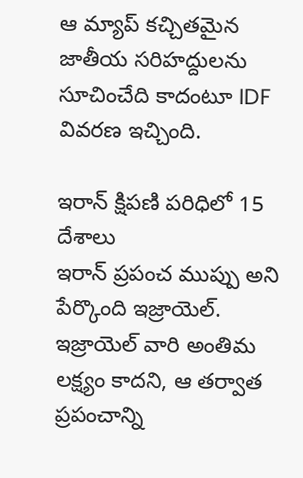ఆ మ్యాప్ కచ్చితమైన జాతీయ సరిహద్దులను సూచించేది కాదంటూ IDF వివరణ ఇచ్చింది.

ఇరాన్ క్షిపణి పరిధిలో 15 దేశాలు
ఇరాన్ ప్రపంచ ముప్పు అని పేర్కొంది ఇజ్రాయెల్. ఇజ్రాయెల్ వారి అంతిమ లక్ష్యం కాదని, ఆ తర్వాత ప్రపంచాన్ని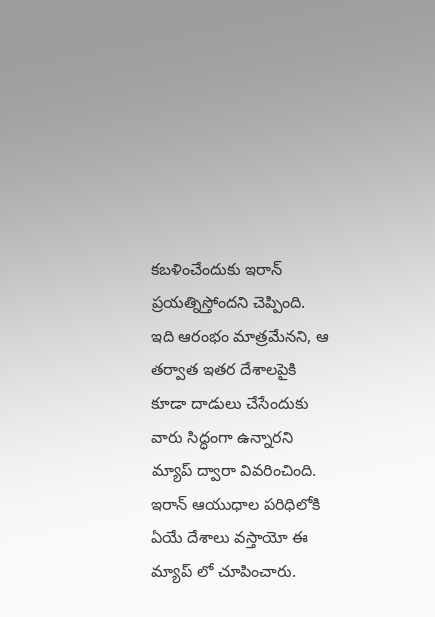కబళించేందుకు ఇరాన్ ప్రయత్నిస్తోందని చెప్పింది. ఇది ఆరంభం మాత్రమేనని, ఆ తర్వాత ఇతర దేశాలపైకి కూడా దాడులు చేసేందుకు వారు సిద్ధంగా ఉన్నారని మ్యాప్ ద్వారా వివరించింది. ఇరాన్ ఆయుధాల పరిధిలోకి ఏయే దేశాలు వస్తాయో ఈ మ్యాప్ లో చూపించారు.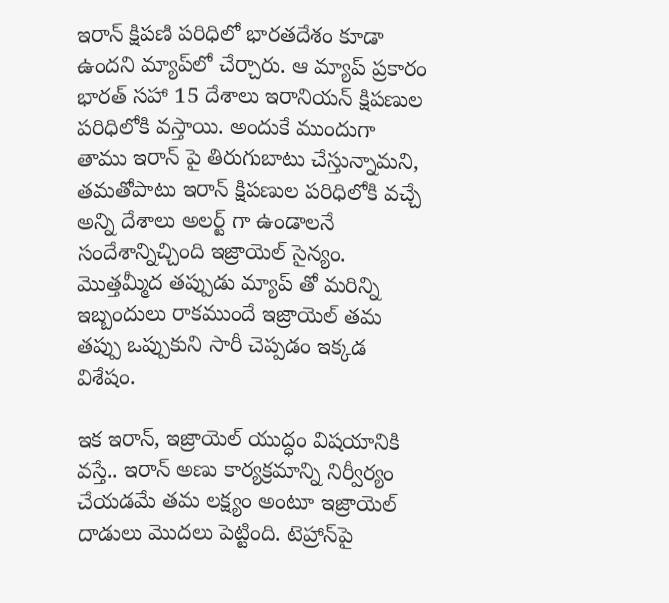ఇరాన్ క్షిపణి పరిధిలో భారతదేశం కూడా ఉందని మ్యాప్‌లో చేర్చారు. ఆ మ్యాప్ ప్రకారం భారత్ సహా 15 దేశాలు ఇరానియన్ క్షిపణుల పరిధిలోకి వస్తాయి. అందుకే ముందుగా తాము ఇరాన్ పై తిరుగుబాటు చేస్తున్నామని, తమతోపాటు ఇరాన్ క్షిపణుల పరిధిలోకి వచ్చే అన్ని దేశాలు అలర్ట్ గా ఉండాలనే సందేశాన్నిచ్చింది ఇజ్రాయెల్ సైన్యం. మొత్తమ్మీద తప్పుడు మ్యాప్ తో మరిన్ని ఇబ్బందులు రాకముందే ఇజ్రాయెల్ తమ తప్పు ఒప్పుకుని సారీ చెప్పడం ఇక్కడ విశేషం.

ఇక ఇరాన్, ఇజ్రాయెల్ యుద్ధం విషయానికి వస్తే.. ఇరాన్ అణు కార్యక్రమాన్ని నిర్వీర్యం చేయడమే తమ లక్ష్యం అంటూ ఇజ్రాయెల్ దాడులు మొదలు పెట్టింది. టెహ్రాన్‌పై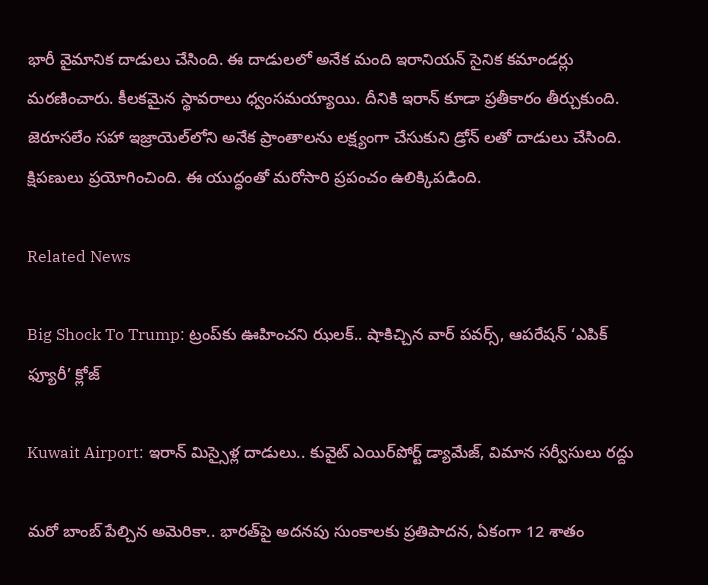భారీ వైమానిక దాడులు చేసింది. ఈ దాడులలో అనేక మంది ఇరానియన్ సైనిక కమాండర్లు మరణించారు. కీలకమైన స్థావరాలు ధ్వంసమయ్యాయి. దీనికి ఇరాన్ కూడా ప్రతీకారం తీర్చుకుంది. జెరూసలేం సహా ఇజ్రాయెల్‌లోని అనేక ప్రాంతాలను లక్ష్యంగా చేసుకుని డ్రోన్‌ లతో దాడులు చేసింది. క్షిపణులు ప్రయోగించింది. ఈ యుద్ధంతో మరోసారి ప్రపంచం ఉలిక్కిపడింది.

Related News

Big Shock To Trump: ట్రంప్‌కు ఊహించని ఝలక్.. షాకిచ్చిన వార్ పవర్స్, ఆపరేషన్ ‘ఎపిక్ ఫ్యూరీ’ క్లోజ్

Kuwait Airport: ఇరాన్ మిస్సైళ్ల దాడులు.. కువైట్‌ ఎయిర్‌పోర్ట్ డ్యామేజ్, విమాన సర్వీసులు రద్దు

మరో బాంబ్‌ పేల్చిన అమెరికా.. భారత్‌పై అదనపు సుంకాలకు ప్రతిపాదన, ఏకంగా 12 శాతం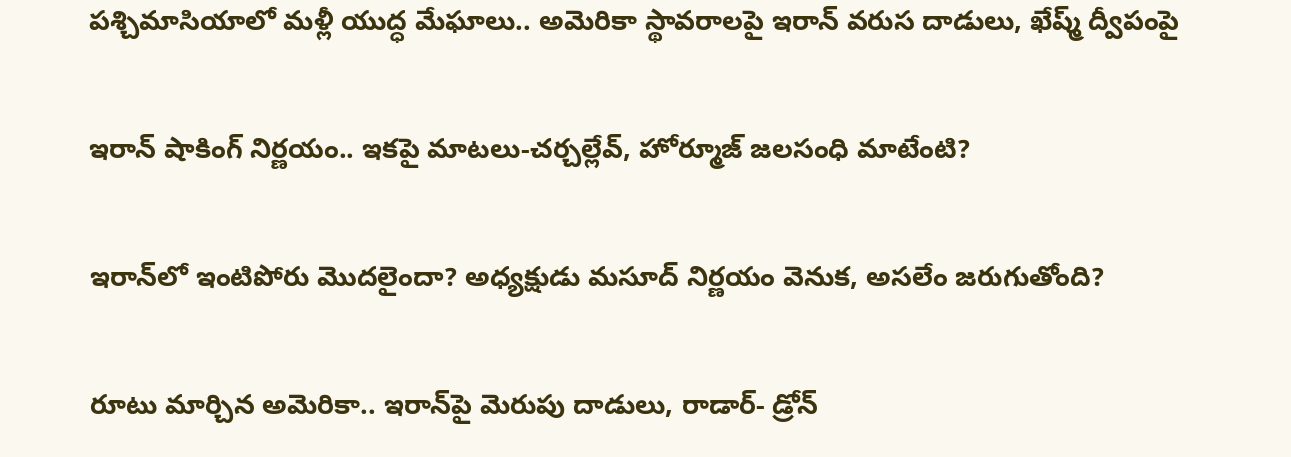పశ్చిమాసియాలో మళ్లీ యుద్ధ మేఘాలు.. అమెరికా స్థావరాలపై ఇరాన్ వరుస దాడులు, ఖేష్మ్ ద్వీపంపై

ఇరాన్ షాకింగ్ నిర్ణయం.. ఇకపై మాటలు-చర్చల్లేవ్, హోర్మూజ్ జలసంధి మాటేంటి?

ఇరాన్‌లో ఇంటిపోరు మొదలైందా? అధ్యక్షుడు మసూద్‌ నిర్ణయం వెనుక, అసలేం జరుగుతోంది?

రూటు మార్చిన అమెరికా.. ఇరాన్‌పై మెరుపు దాడులు, రాడార్- డ్రోన్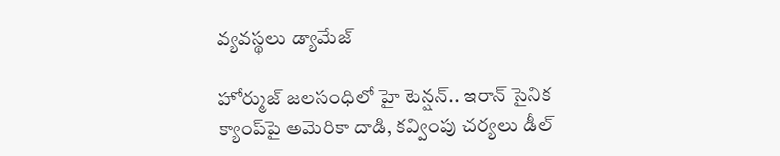వ్యవస్థలు డ్యామేజ్

హోర్ముజ్ జలసంధిలో హై టెన్షన్.. ఇరాన్ సైనిక క్యాంప్‌పై అమెరికా దాడి, కవ్వింపు చర్యలు డీల్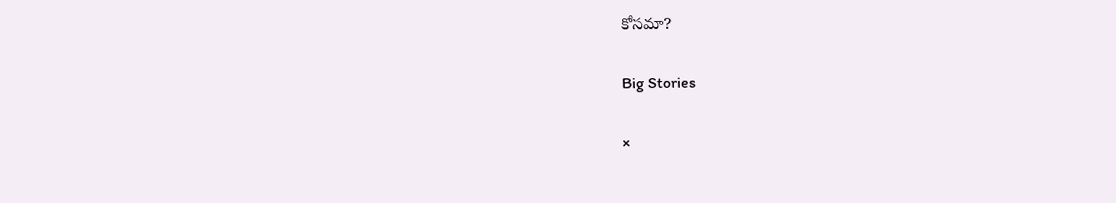కోసమా?

Big Stories

×